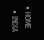• HOME
  • INDIA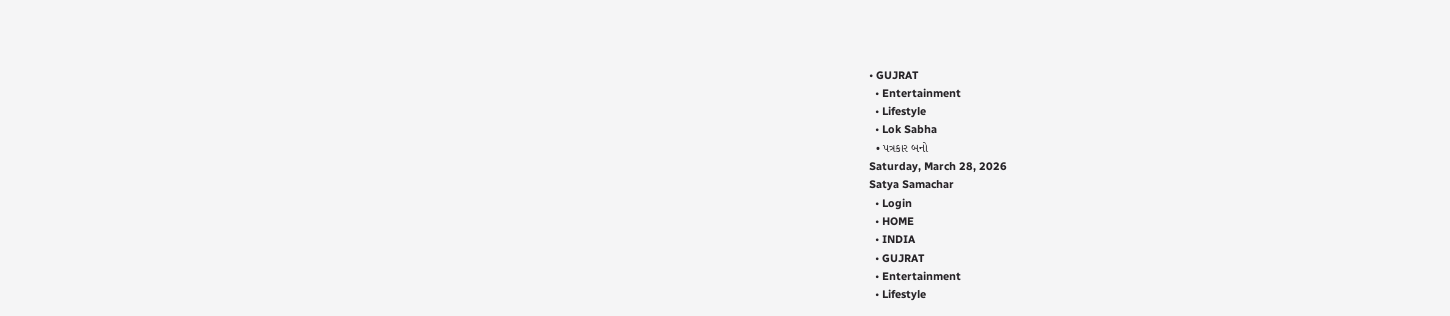• GUJRAT
  • Entertainment
  • Lifestyle
  • Lok Sabha
  • પત્રકાર બનો
Saturday, March 28, 2026
Satya Samachar
  • Login
  • HOME
  • INDIA
  • GUJRAT
  • Entertainment
  • Lifestyle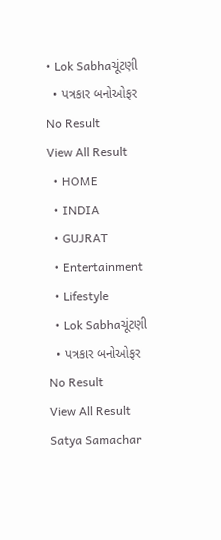• Lok Sabhaચૂંટણી
  • પત્રકાર બનોઓફર
No Result
View All Result
  • HOME
  • INDIA
  • GUJRAT
  • Entertainment
  • Lifestyle
  • Lok Sabhaચૂંટણી
  • પત્રકાર બનોઓફર
No Result
View All Result
Satya Samachar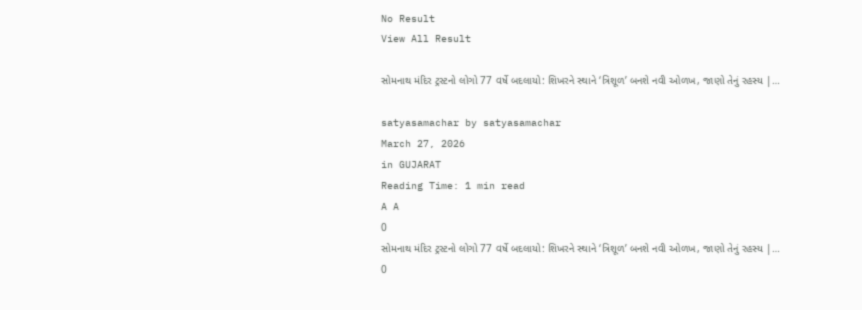No Result
View All Result

સોમનાથ મંદિર ટ્રસ્ટનો લોગો 77 વર્ષે બદલાયો: શિખરને સ્થાને ‘ત્રિશૂળ’ બનશે નવી ઓળખ, જાણો તેનું રહસ્ય |…

satyasamachar by satyasamachar
March 27, 2026
in GUJARAT
Reading Time: 1 min read
A A
0
સોમનાથ મંદિર ટ્રસ્ટનો લોગો 77 વર્ષે બદલાયો: શિખરને સ્થાને ‘ત્રિશૂળ’ બનશે નવી ઓળખ, જાણો તેનું રહસ્ય |…
0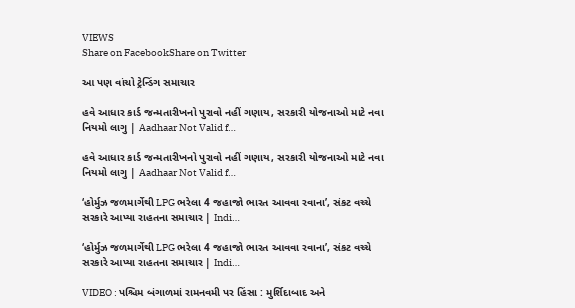VIEWS
Share on FacebookShare on Twitter

આ પણ વાંચો ટ્રેન્ડિંગ સમાચાર

હવે આધાર કાર્ડ જન્મતારીખનો પુરાવો નહીં ગણાય, સરકારી યોજનાઓ માટે નવા નિયમો લાગુ | Aadhaar Not Valid f…

હવે આધાર કાર્ડ જન્મતારીખનો પુરાવો નહીં ગણાય, સરકારી યોજનાઓ માટે નવા નિયમો લાગુ | Aadhaar Not Valid f…

‘હોર્મુઝ જળમાર્ગેથી LPG ભરેલા 4 જહાજો ભારત આવવા રવાના’, સંકટ વચ્ચે સરકારે આપ્યા રાહતના સમાચાર | Indi…

‘હોર્મુઝ જળમાર્ગેથી LPG ભરેલા 4 જહાજો ભારત આવવા રવાના’, સંકટ વચ્ચે સરકારે આપ્યા રાહતના સમાચાર | Indi…

VIDEO : પશ્ચિમ બંગાળમાં રામનવમી પર હિંસા : મુર્શિદાબાદ અને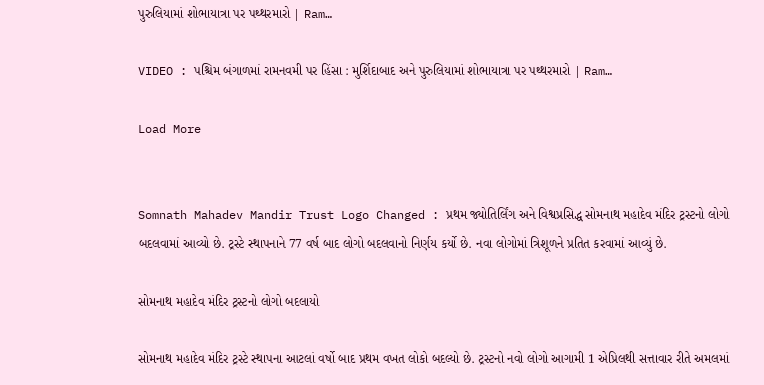પુરુલિયામાં શોભાયાત્રા પર પથ્થરમારો | Ram…

VIDEO : પશ્ચિમ બંગાળમાં રામનવમી પર હિંસા : મુર્શિદાબાદ અને પુરુલિયામાં શોભાયાત્રા પર પથ્થરમારો | Ram…

Load More


Somnath Mahadev Mandir Trust Logo Changed : પ્રથમ જ્યોતિર્લિંગ અને વિશ્વપ્રસિદ્ધ સોમનાથ મહાદેવ મંદિર ટ્રસ્ટનો લોગો બદલવામાં આવ્યો છે. ટ્રસ્ટે સ્થાપનાને 77 વર્ષ બાદ લોગો બદલવાનો નિર્ણય કર્યો છે. નવા લોગોમાં ત્રિશૂળને પ્રતિત કરવામાં આવ્યું છે.

સોમનાથ મહાદેવ મંદિર ટ્રસ્ટનો લોગો બદલાયો

સોમનાથ મહાદેવ મંદિર ટ્રસ્ટે સ્થાપના આટલાં વર્ષો બાદ પ્રથમ વખત લોકો બદલ્યો છે. ટ્રસ્ટનો નવો લોગો આગામી 1 એપ્રિલથી સત્તાવાર રીતે અમલમાં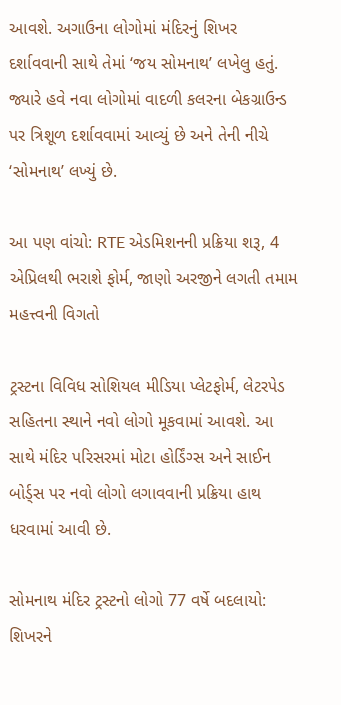આવશે. અગાઉના લોગોમાં મંદિરનું શિખર દર્શાવવાની સાથે તેમાં ‘જય સોમનાથ’ લખેલુ હતું. જ્યારે હવે નવા લોગોમાં વાદળી કલરના બેકગ્રાઉન્ડ પર ત્રિશૂળ દર્શાવવામાં આવ્યું છે અને તેની નીચે ‘સોમનાથ’ લખ્યું છે.

આ પણ વાંચો: RTE એડમિશનની પ્રક્રિયા શરૂ, 4 એપ્રિલથી ભરાશે ફોર્મ, જાણો અરજીને લગતી તમામ મહત્ત્વની વિગતો

ટ્રસ્ટના વિવિધ સોશિયલ મીડિયા પ્લેટફોર્મ, લેટરપેડ સહિતના સ્થાને નવો લોગો મૂકવામાં આવશે. આ સાથે મંદિર પરિસરમાં મોટા હોર્ડિંગ્સ અને સાઈન બોર્ડ્સ પર નવો લોગો લગાવવાની પ્રક્રિયા હાથ ધરવામાં આવી છે.

સોમનાથ મંદિર ટ્રસ્ટનો લોગો 77 વર્ષે બદલાયો: શિખરને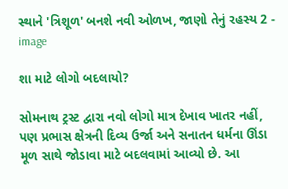સ્થાને 'ત્રિશૂળ' બનશે નવી ઓળખ, જાણો તેનું રહસ્ય 2 - image

શા માટે લોગો બદલાયો?

સોમનાથ ટ્રસ્ટ દ્વારા નવો લોગો માત્ર દેખાવ ખાતર નહીં, પણ પ્રભાસ ક્ષેત્રની દિવ્ય ઉર્જા અને સનાતન ધર્મના ઊંડા મૂળ સાથે જોડાવા માટે બદલવામાં આવ્યો છે. આ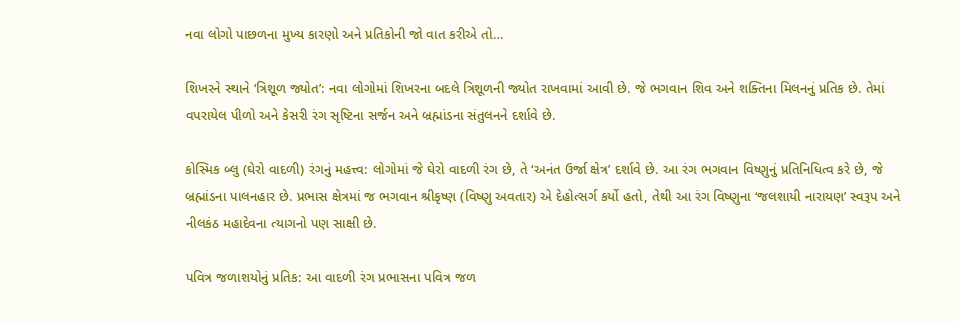નવા લોગો પાછળના મુખ્ય કારણો અને પ્રતિકોની જો વાત કરીએ તો…

શિખરને સ્થાને ‘ત્રિશૂળ જ્યોત’: નવા લોગોમાં શિખરના બદલે ત્રિશૂળની જ્યોત રાખવામાં આવી છે. જે ભગવાન શિવ અને શક્તિના મિલનનું પ્રતિક છે. તેમાં વપરાયેલ પીળો અને કેસરી રંગ સૃષ્ટિના સર્જન અને બ્રહ્માંડના સંતુલનને દર્શાવે છે.

કોસ્મિક બ્લુ (ઘેરો વાદળી) રંગનું મહત્ત્વ: લોગોમાં જે ઘેરો વાદળી રંગ છે, તે ‘અનંત ઉર્જા ક્ષેત્ર’ દર્શાવે છે. આ રંગ ભગવાન વિષ્ણુનું પ્રતિનિધિત્વ કરે છે, જે બ્રહ્માંડના પાલનહાર છે. પ્રભાસ ક્ષેત્રમાં જ ભગવાન શ્રીકૃષ્ણ (વિષ્ણુ અવતાર) એ દેહોત્સર્ગ કર્યો હતો, તેથી આ રંગ વિષ્ણુના ‘જલશાયી નારાયણ’ સ્વરૂપ અને નીલકંઠ મહાદેવના ત્યાગનો પણ સાક્ષી છે.

પવિત્ર જળાશયોનું પ્રતિક: આ વાદળી રંગ પ્રભાસના પવિત્ર જળ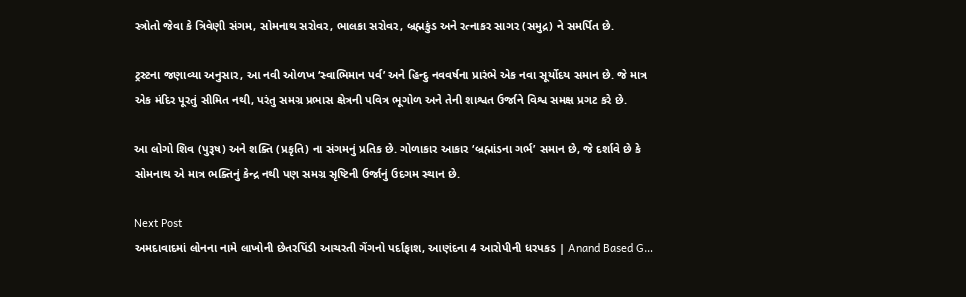સ્ત્રોતો જેવા કે ત્રિવેણી સંગમ, સોમનાથ સરોવર, ભાલકા સરોવર, બ્રહ્મકુંડ અને રત્નાકર સાગર (સમુદ્ર) ને સમર્પિત છે.

ટ્રસ્ટના જણાવ્યા અનુસાર, આ નવી ઓળખ ‘સ્વાભિમાન પર્વ’ અને હિન્દુ નવવર્ષના પ્રારંભે એક નવા સૂર્યોદય સમાન છે. જે માત્ર એક મંદિર પૂરતું સીમિત નથી, પરંતુ સમગ્ર પ્રભાસ ક્ષેત્રની પવિત્ર ભૂગોળ અને તેની શાશ્વત ઉર્જાને વિશ્વ સમક્ષ પ્રગટ કરે છે.

આ લોગો શિવ (પુરૂષ) અને શક્તિ (પ્રકૃતિ) ના સંગમનું પ્રતિક છે. ગોળાકાર આકાર ‘બ્રહ્માંડના ગર્ભ’ સમાન છે, જે દર્શાવે છે કે સોમનાથ એ માત્ર ભક્તિનું કેન્દ્ર નથી પણ સમગ્ર સૃષ્ટિની ઉર્જાનું ઉદગમ સ્થાન છે.

Next Post
અમદાવાદમાં લોનના નામે લાખોની છેતરપિંડી આચરતી ગેંગનો પર્દાફાશ, આણંદના 4 આરોપીની ધરપકડ | Anand Based G…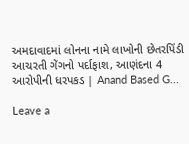અમદાવાદમાં લોનના નામે લાખોની છેતરપિંડી આચરતી ગેંગનો પર્દાફાશ, આણંદના 4 આરોપીની ધરપકડ | Anand Based G...

Leave a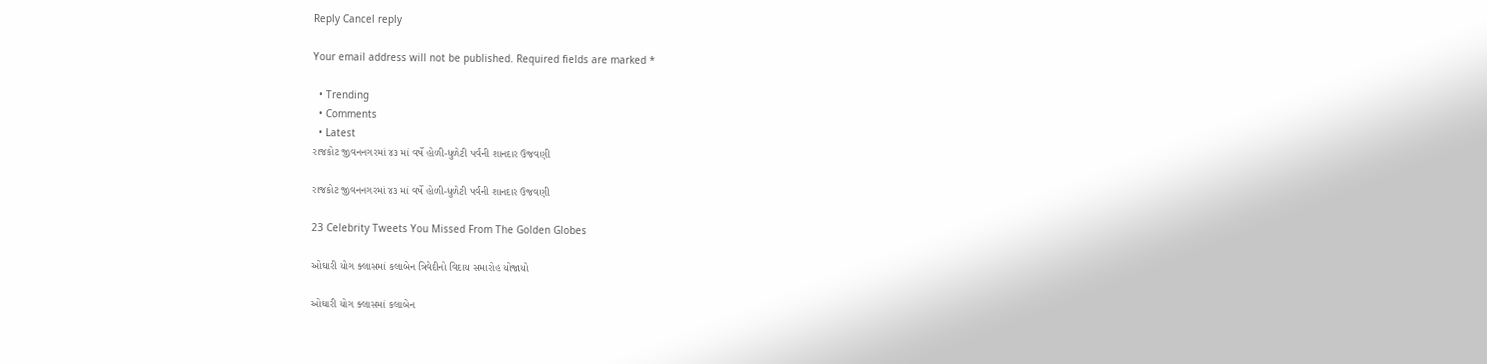Reply Cancel reply

Your email address will not be published. Required fields are marked *

  • Trending
  • Comments
  • Latest
રાજકોટ જીવનનગરમાં ૪૩ માં વર્ષે હોળી-ધુળેટી પર્વની શાનદાર ઉજવણી

રાજકોટ જીવનનગરમાં ૪૩ માં વર્ષે હોળી-ધુળેટી પર્વની શાનદાર ઉજવણી

23 Celebrity Tweets You Missed From The Golden Globes

ઓઘારી યોગ ક્લાસમાં કલાબેન ત્રિવેદીનો વિદાય સમારોહ યોજાયો

ઓઘારી યોગ ક્લાસમાં કલાબેન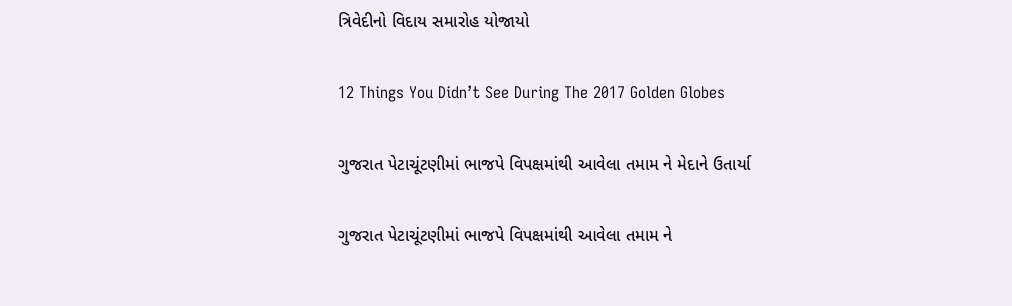ત્રિવેદીનો વિદાય સમારોહ યોજાયો

12 Things You Didn’t See During The 2017 Golden Globes

ગુજરાત પેટાચૂંટણીમાં ભાજપે વિપક્ષમાંથી આવેલા તમામ ને મેદાને ઉતાર્યા

ગુજરાત પેટાચૂંટણીમાં ભાજપે વિપક્ષમાંથી આવેલા તમામ ને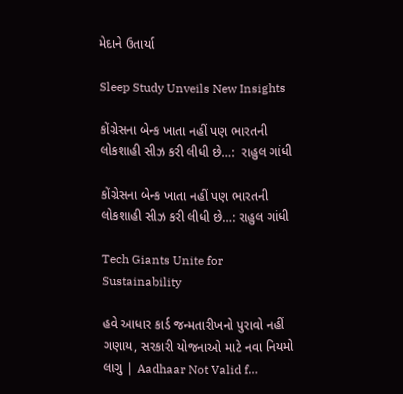મેદાને ઉતાર્યા

Sleep Study Unveils New Insights

કોંગ્રેસના બેન્ક ખાતા નહીં પણ ભારતની લોકશાહી સીઝ કરી લીધી છે…:  રાહુલ ગાંધી

કોંગ્રેસના બેન્ક ખાતા નહીં પણ ભારતની લોકશાહી સીઝ કરી લીધી છે…: રાહુલ ગાંધી

Tech Giants Unite for Sustainability

હવે આધાર કાર્ડ જન્મતારીખનો પુરાવો નહીં ગણાય, સરકારી યોજનાઓ માટે નવા નિયમો લાગુ | Aadhaar Not Valid f…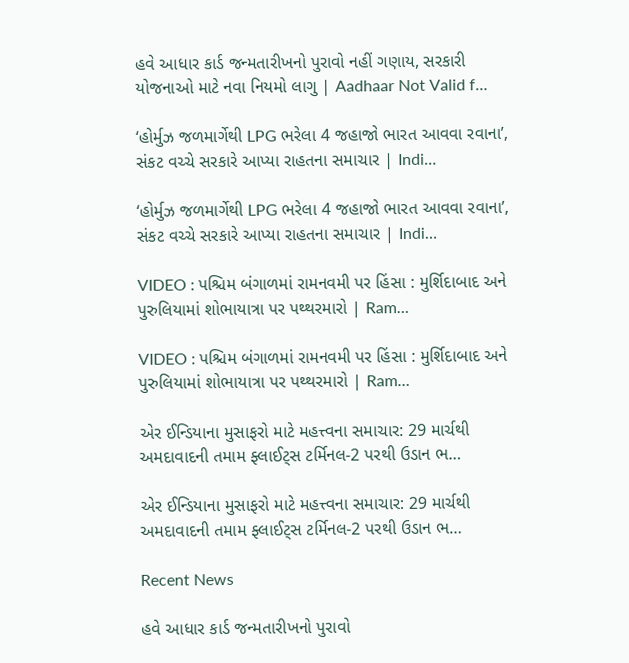હવે આધાર કાર્ડ જન્મતારીખનો પુરાવો નહીં ગણાય, સરકારી યોજનાઓ માટે નવા નિયમો લાગુ | Aadhaar Not Valid f…

‘હોર્મુઝ જળમાર્ગેથી LPG ભરેલા 4 જહાજો ભારત આવવા રવાના’, સંકટ વચ્ચે સરકારે આપ્યા રાહતના સમાચાર | Indi…

‘હોર્મુઝ જળમાર્ગેથી LPG ભરેલા 4 જહાજો ભારત આવવા રવાના’, સંકટ વચ્ચે સરકારે આપ્યા રાહતના સમાચાર | Indi…

VIDEO : પશ્ચિમ બંગાળમાં રામનવમી પર હિંસા : મુર્શિદાબાદ અને પુરુલિયામાં શોભાયાત્રા પર પથ્થરમારો | Ram…

VIDEO : પશ્ચિમ બંગાળમાં રામનવમી પર હિંસા : મુર્શિદાબાદ અને પુરુલિયામાં શોભાયાત્રા પર પથ્થરમારો | Ram…

એર ઈન્ડિયાના મુસાફરો માટે મહત્ત્વના સમાચાર: 29 માર્ચથી અમદાવાદની તમામ ફ્લાઈટ્સ ટર્મિનલ-2 પરથી ઉડાન ભ…

એર ઈન્ડિયાના મુસાફરો માટે મહત્ત્વના સમાચાર: 29 માર્ચથી અમદાવાદની તમામ ફ્લાઈટ્સ ટર્મિનલ-2 પરથી ઉડાન ભ…

Recent News

હવે આધાર કાર્ડ જન્મતારીખનો પુરાવો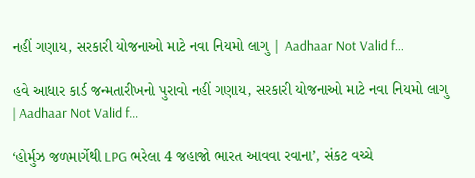નહીં ગણાય, સરકારી યોજનાઓ માટે નવા નિયમો લાગુ | Aadhaar Not Valid f…

હવે આધાર કાર્ડ જન્મતારીખનો પુરાવો નહીં ગણાય, સરકારી યોજનાઓ માટે નવા નિયમો લાગુ | Aadhaar Not Valid f…

‘હોર્મુઝ જળમાર્ગેથી LPG ભરેલા 4 જહાજો ભારત આવવા રવાના’, સંકટ વચ્ચે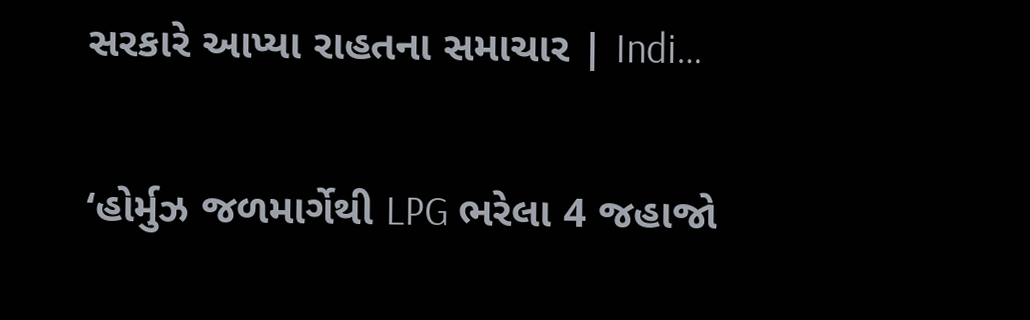સરકારે આપ્યા રાહતના સમાચાર | Indi…

‘હોર્મુઝ જળમાર્ગેથી LPG ભરેલા 4 જહાજો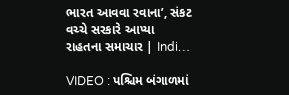ભારત આવવા રવાના’, સંકટ વચ્ચે સરકારે આપ્યા રાહતના સમાચાર | Indi…

VIDEO : પશ્ચિમ બંગાળમાં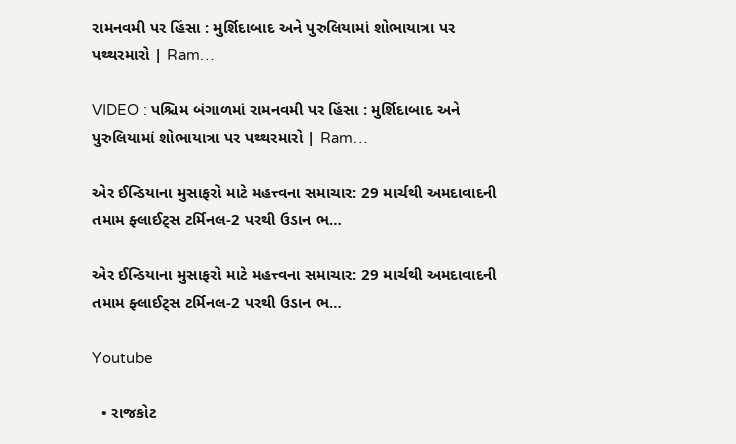રામનવમી પર હિંસા : મુર્શિદાબાદ અને પુરુલિયામાં શોભાયાત્રા પર પથ્થરમારો | Ram…

VIDEO : પશ્ચિમ બંગાળમાં રામનવમી પર હિંસા : મુર્શિદાબાદ અને પુરુલિયામાં શોભાયાત્રા પર પથ્થરમારો | Ram…

એર ઈન્ડિયાના મુસાફરો માટે મહત્ત્વના સમાચાર: 29 માર્ચથી અમદાવાદની તમામ ફ્લાઈટ્સ ટર્મિનલ-2 પરથી ઉડાન ભ…

એર ઈન્ડિયાના મુસાફરો માટે મહત્ત્વના સમાચાર: 29 માર્ચથી અમદાવાદની તમામ ફ્લાઈટ્સ ટર્મિનલ-2 પરથી ઉડાન ભ…

Youtube

  • રાજકોટ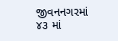જીવનનગરમાં ૪૩ માં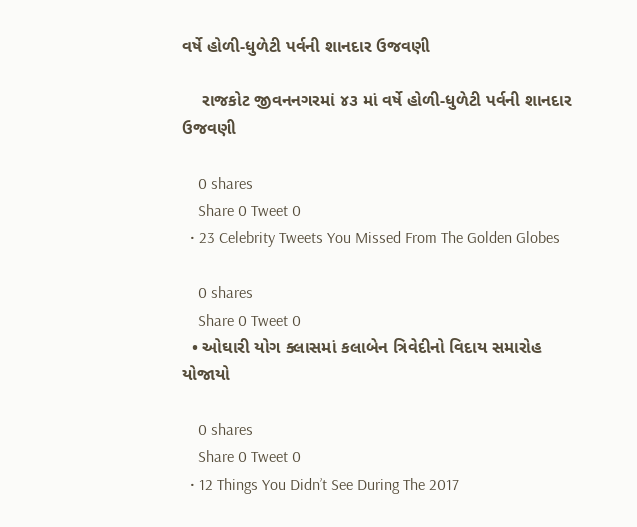વર્ષે હોળી-ધુળેટી પર્વની શાનદાર ઉજવણી

    રાજકોટ જીવનનગરમાં ૪૩ માં વર્ષે હોળી-ધુળેટી પર્વની શાનદાર ઉજવણી

    0 shares
    Share 0 Tweet 0
  • 23 Celebrity Tweets You Missed From The Golden Globes

    0 shares
    Share 0 Tweet 0
  • ઓઘારી યોગ ક્લાસમાં કલાબેન ત્રિવેદીનો વિદાય સમારોહ યોજાયો

    0 shares
    Share 0 Tweet 0
  • 12 Things You Didn’t See During The 2017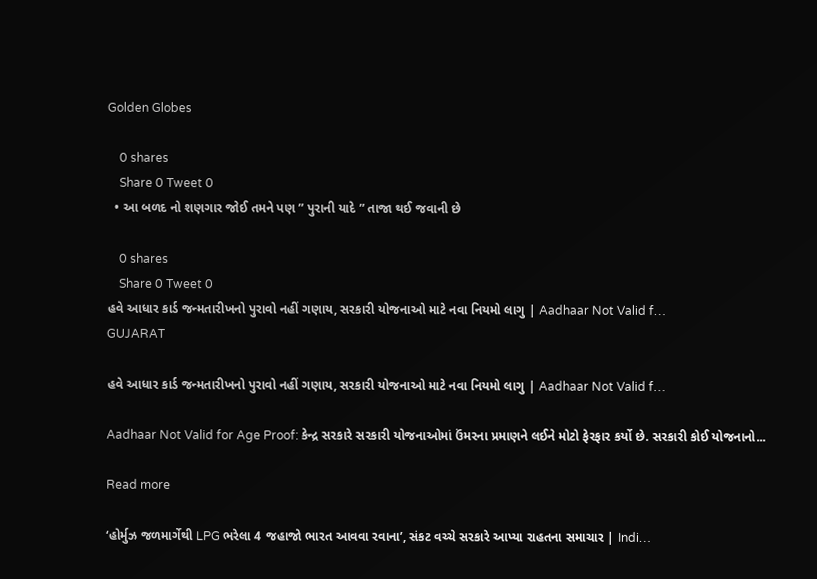Golden Globes

    0 shares
    Share 0 Tweet 0
  • આ બળદ નો શણગાર જોઈ તમને પણ ” પુરાની યાદે ” તાજા થઈ જવાની છે

    0 shares
    Share 0 Tweet 0
હવે આધાર કાર્ડ જન્મતારીખનો પુરાવો નહીં ગણાય, સરકારી યોજનાઓ માટે નવા નિયમો લાગુ | Aadhaar Not Valid f…
GUJARAT

હવે આધાર કાર્ડ જન્મતારીખનો પુરાવો નહીં ગણાય, સરકારી યોજનાઓ માટે નવા નિયમો લાગુ | Aadhaar Not Valid f…

Aadhaar Not Valid for Age Proof: કેન્દ્ર સરકારે સરકારી યોજનાઓમાં ઉંમરના પ્રમાણને લઈને મોટો ફેરફાર કર્યો છે. સરકારી કોઈ યોજનાનો...

Read more

‘હોર્મુઝ જળમાર્ગેથી LPG ભરેલા 4 જહાજો ભારત આવવા રવાના’, સંકટ વચ્ચે સરકારે આપ્યા રાહતના સમાચાર | Indi…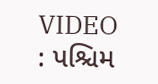VIDEO : પશ્ચિમ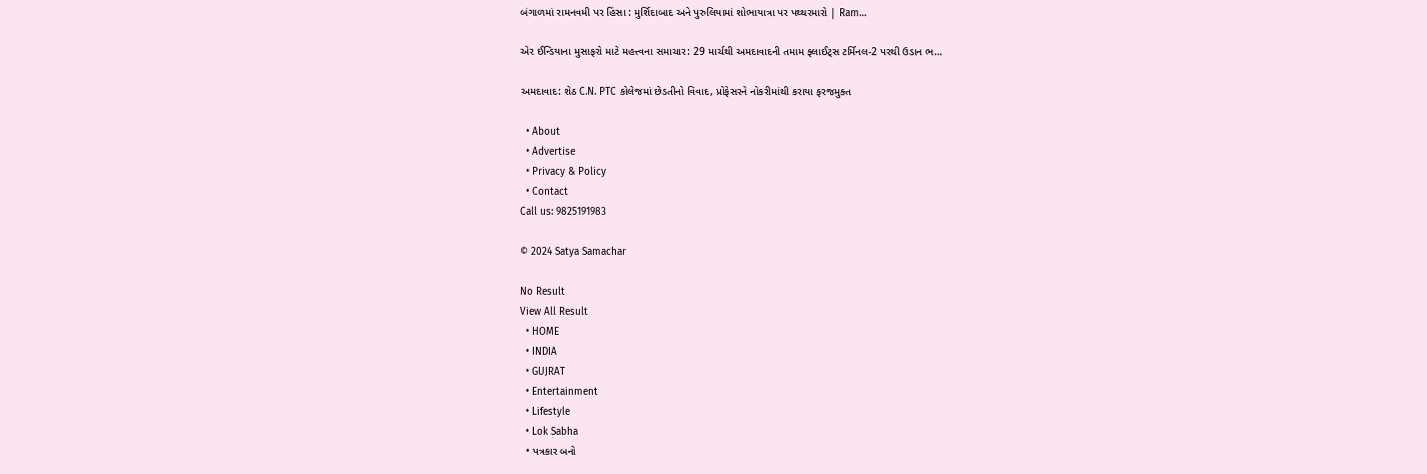બંગાળમાં રામનવમી પર હિંસા : મુર્શિદાબાદ અને પુરુલિયામાં શોભાયાત્રા પર પથ્થરમારો | Ram…

એર ઈન્ડિયાના મુસાફરો માટે મહત્ત્વના સમાચાર: 29 માર્ચથી અમદાવાદની તમામ ફ્લાઈટ્સ ટર્મિનલ-2 પરથી ઉડાન ભ…

અમદાવાદ: શેઠ C.N. PTC કોલેજમાં છેડતીનો વિવાદ, પ્રોફેસરને નોકરીમાંથી કરાયા ફરજમુક્ત

  • About
  • Advertise
  • Privacy & Policy
  • Contact
Call us: 9825191983

© 2024 Satya Samachar

No Result
View All Result
  • HOME
  • INDIA
  • GUJRAT
  • Entertainment
  • Lifestyle
  • Lok Sabha
  • પત્રકાર બનો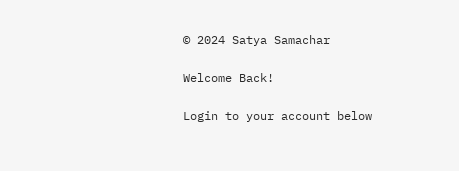© 2024 Satya Samachar

Welcome Back!

Login to your account below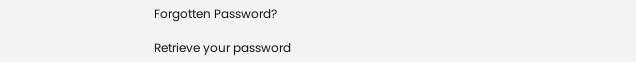Forgotten Password?

Retrieve your password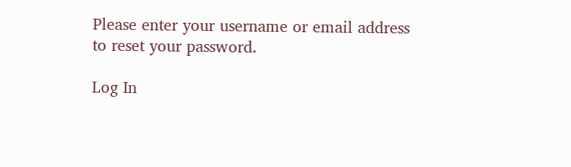Please enter your username or email address to reset your password.

Log In